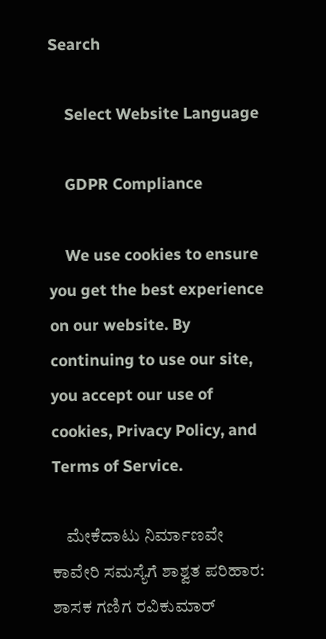Search

    Select Website Language

    GDPR Compliance

    We use cookies to ensure you get the best experience on our website. By continuing to use our site, you accept our use of cookies, Privacy Policy, and Terms of Service.

    ಮೇಕೆದಾಟು ನಿರ್ಮಾಣವೇ ಕಾವೇರಿ ಸಮಸ್ಯೆಗೆ ಶಾಶ್ವತ ಪರಿಹಾರ: ಶಾಸಕ ಗಣಿಗ ರವಿಕುಮಾರ್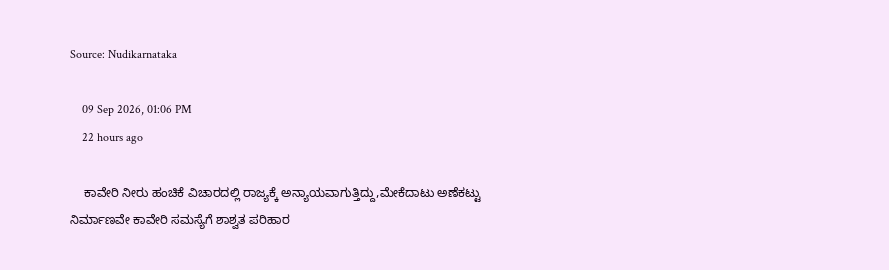Source: Nudikarnataka

    09 Sep 2026, 01:06 PM
    22 hours ago

    ಕಾವೇರಿ ನೀರು ಹಂಚಿಕೆ ವಿಚಾರದಲ್ಲಿ ರಾಜ್ಯಕ್ಕೆ ಅನ್ಯಾಯವಾಗುತ್ತಿದ್ದು,ಮೇಕೆದಾಟು ಅಣೆಕಟ್ಟು ನಿರ್ಮಾಣವೇ ಕಾವೇರಿ ಸಮಸ್ಯೆಗೆ ಶಾಶ್ವತ ಪರಿಹಾರ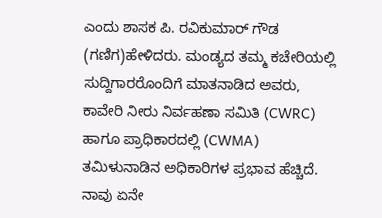ಎಂದು ಶಾಸಕ ಪಿ. ರವಿಕುಮಾರ್ ಗೌಡ (ಗಣಿಗ)ಹೇಳಿದರು. ಮಂಡ್ಯದ ತಮ್ಮ ಕಚೇರಿಯಲ್ಲಿ ಸುದ್ದಿಗಾರರೊಂದಿಗೆ ಮಾತನಾಡಿದ ಅವರು, ಕಾವೇರಿ ನೀರು ನಿರ್ವಹಣಾ ಸಮಿತಿ (CWRC) ಹಾಗೂ ಪ್ರಾಧಿಕಾರದಲ್ಲಿ (CWMA) ತಮಿಳುನಾಡಿನ ಅಧಿಕಾರಿಗಳ ಪ್ರಭಾವ ಹೆಚ್ಚಿದೆ. ನಾವು ಏನೇ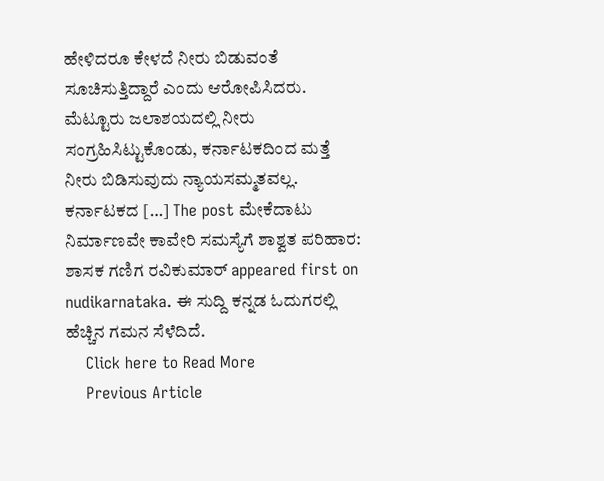ಹೇಳಿದರೂ ಕೇಳದೆ ನೀರು ಬಿಡುವಂತೆ ಸೂಚಿಸುತ್ತಿದ್ದಾರೆ ಎಂದು ಆರೋಪಿಸಿದರು. ಮೆಟ್ಟೂರು ಜಲಾಶಯದಲ್ಲಿ ನೀರು ಸಂಗ್ರಹಿಸಿಟ್ಟುಕೊಂಡು, ಕರ್ನಾಟಕದಿಂದ ಮತ್ತೆ ನೀರು ಬಿಡಿಸುವುದು ನ್ಯಾಯಸಮ್ಮತವಲ್ಲ. ಕರ್ನಾಟಕದ […] The post ಮೇಕೆದಾಟು ನಿರ್ಮಾಣವೇ ಕಾವೇರಿ ಸಮಸ್ಯೆಗೆ ಶಾಶ್ವತ ಪರಿಹಾರ: ಶಾಸಕ ಗಣಿಗ ರವಿಕುಮಾರ್ appeared first on nudikarnataka. ಈ ಸುದ್ದಿ ಕನ್ನಡ ಓದುಗರಲ್ಲಿ ಹೆಚ್ಚಿನ ಗಮನ ಸೆಳೆದಿದೆ.
    Click here to Read More
    Previous Article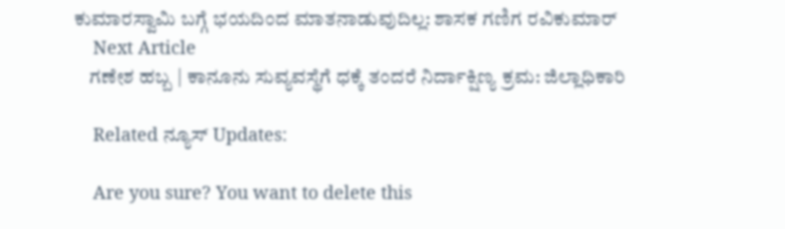ಕುಮಾರಸ್ವಾಮಿ ಬಗ್ಗೆ ಭಯದಿಂದ ಮಾತನಾಡುವುದಿಲ್ಲ: ಶಾಸಕ ಗಣಿಗ ರವಿಕುಮಾರ್
    Next Article
    ಗಣೇಶ ಹಬ್ಬ | ಕಾನೂನು ಸುವ್ಯವಸ್ಥೆಗೆ ಧಕ್ಕೆ ತಂದರೆ ನಿರ್ದಾಕ್ಷಿಣ್ಯ ಕ್ರಮ: ಜಿಲ್ಲಾಧಿಕಾರಿ

    Related ನ್ಯೂಸ್ Updates:

    Are you sure? You want to delete this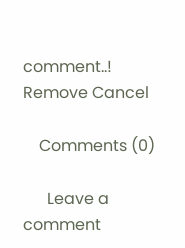comment..! Remove Cancel

    Comments (0)

      Leave a comment